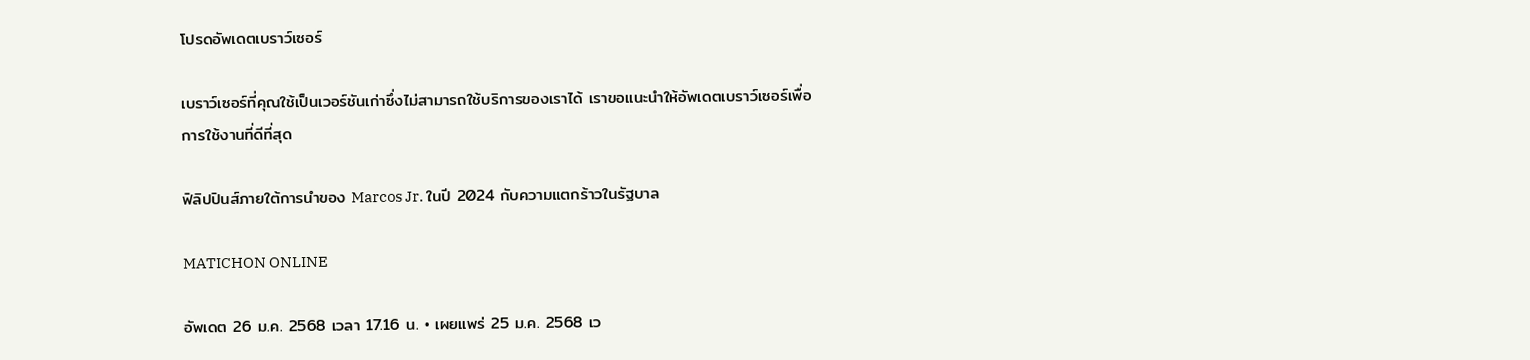โปรดอัพเดตเบราว์เซอร์

เบราว์เซอร์ที่คุณใช้เป็นเวอร์ชันเก่าซึ่งไม่สามารถใช้บริการของเราได้ เราขอแนะนำให้อัพเดตเบราว์เซอร์เพื่อการใช้งานที่ดีที่สุด

ฟิลิปปินส์ภายใต้การนำของ Marcos Jr. ในปี 2024 กับความแตกร้าวในรัฐบาล

MATICHON ONLINE

อัพเดต 26 ม.ค. 2568 เวลา 17.16 น. • เผยแพร่ 25 ม.ค. 2568 เว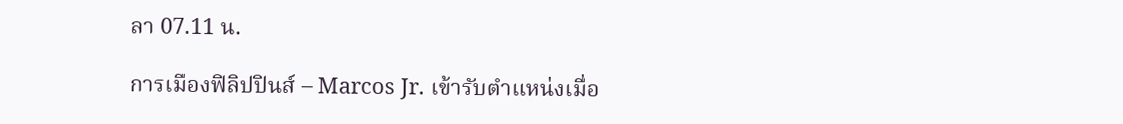ลา 07.11 น.

การเมืองฟิลิปปินส์ – Marcos Jr. เข้ารับตำแหน่งเมื่อ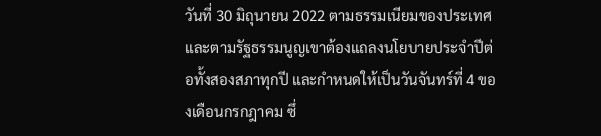วันที่ 30 มิถุนายน 2022 ตามธรรมเนียมของประเทศและตามรัฐธรรมนูญเขาต้องแถลงนโยบายประจำปีต่อทั้งสองสภาทุกปี และกำหนดให้เป็นวันจันทร์ที่ 4 ของเดือนกรกฎาคม ซึ่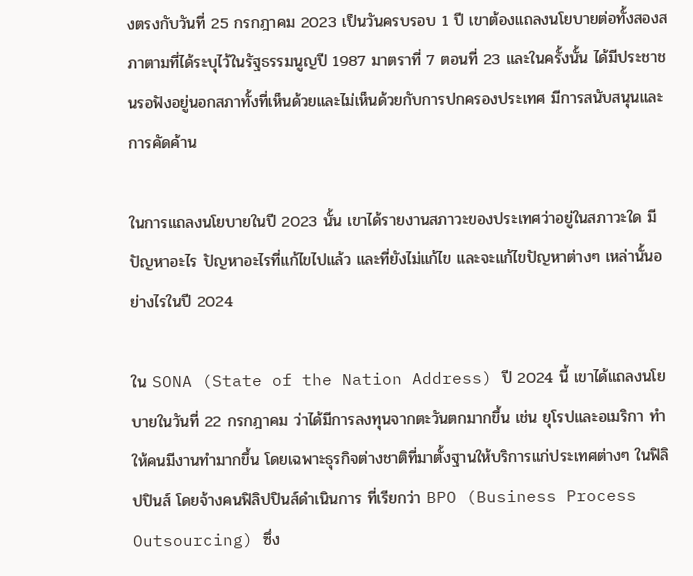งตรงกับวันที่ 25 กรกฎาคม 2023 เป็นวันครบรอบ 1 ปี เขาต้องแถลงนโยบายต่อทั้งสองสภาตามที่ได้ระบุไว้ในรัฐธรรมนูญปี 1987 มาตราที่ 7 ตอนที่ 23 และในครั้งนั้น ได้มีประชาชนรอฟังอยู่นอกสภาทั้งที่เห็นด้วยและไม่เห็นด้วยกับการปกครองประเทศ มีการสนับสนุนและการคัดค้าน

ในการแถลงนโยบายในปี 2023 นั้น เขาได้รายงานสภาวะของประเทศว่าอยู่ในสภาวะใด มีปัญหาอะไร ปัญหาอะไรที่แก้ไขไปแล้ว และที่ยังไม่แก้ไข และจะแก้ไขปัญหาต่างๆ เหล่านั้นอย่างไรในปี 2024

ใน SONA (State of the Nation Address) ปี 2024 นี้ เขาได้แถลงนโยบายในวันที่ 22 กรกฎาคม ว่าได้มีการลงทุนจากตะวันตกมากขึ้น เช่น ยุโรปและอเมริกา ทำให้คนมีงานทำมากขึ้น โดยเฉพาะธุรกิจต่างชาติที่มาตั้งฐานให้บริการแก่ประเทศต่างๆ ในฟิลิปปินส์ โดยจ้างคนฟิลิปปินส์ดำเนินการ ที่เรียกว่า BPO (Business Process Outsourcing) ซึ่ง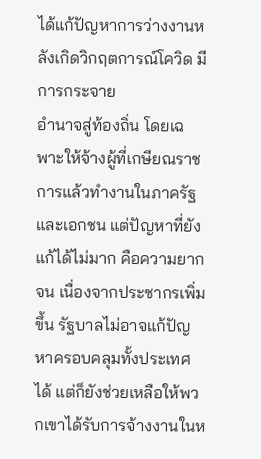ได้แก้ปัญหาการว่างงานหลังเกิดวิกฤตการณ์โควิด มีการกระจาย
อำนาจสู่ท้องถิ่น โดยเฉพาะให้จ้างผู้ที่เกษียณราชการแล้วทำงานในภาครัฐและเอกชน แต่ปัญหาที่ยังแก้ได้ไม่มาก คือความยากจน เนื่องจากประชากรเพิ่มขึ้น รัฐบาลไม่อาจแก้ปัญหาครอบคลุมทั้งประเทศได้ แต่ก็ยังช่วยเหลือให้พวกเขาได้รับการจ้างงานในห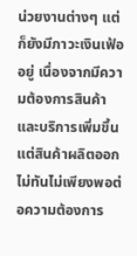น่วยงานต่างๆ แต่ก็ยังมีภาวะเงินเฟ้ออยู่ เนื่องจากมีความต้องการสินค้าและบริการเพิ่มขึ้น แต่สินค้าผลิตออกไม่ทันไม่เพียงพอต่อความต้องการ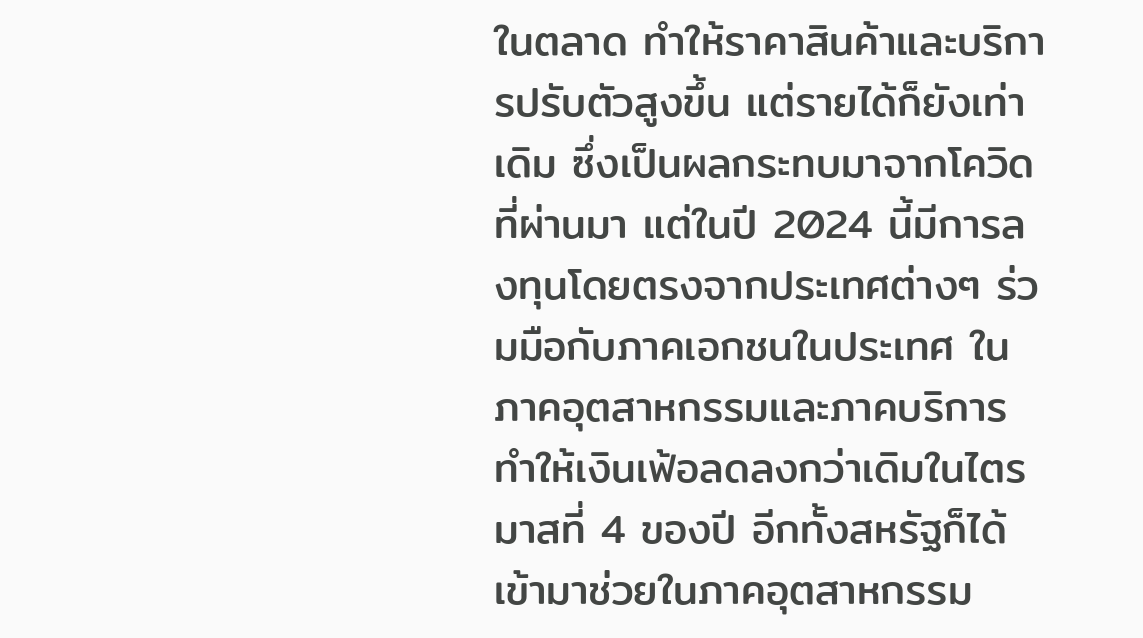ในตลาด ทำให้ราคาสินค้าและบริการปรับตัวสูงขึ้น แต่รายได้ก็ยังเท่าเดิม ซึ่งเป็นผลกระทบมาจากโควิดที่ผ่านมา แต่ในปี 2024 นี้มีการลงทุนโดยตรงจากประเทศต่างๆ ร่วมมือกับภาคเอกชนในประเทศ ในภาคอุตสาหกรรมและภาคบริการ ทำให้เงินเฟ้อลดลงกว่าเดิมในไตรมาสที่ 4 ของปี อีกทั้งสหรัฐก็ได้เข้ามาช่วยในภาคอุตสาหกรรม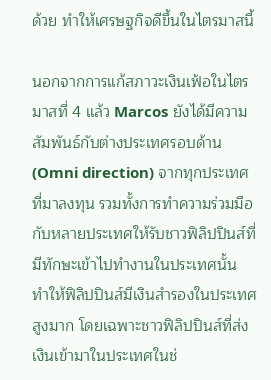ด้วย ทำให้เศรษฐกิจดีขึ้นในไตรมาสนี้

นอกจากการแก้สภาวะเงินเฟ้อในไตรมาสที่ 4 แล้ว Marcos ยังได้มีความสัมพันธ์กับต่างประเทศรอบด้าน (Omni direction) จากทุกประเทศที่มาลงทุน รวมทั้งการทำความร่วมมือกับหลายประเทศให้รับชาวฟิลิปปินส์ที่มีทักษะเข้าไปทำงานในประเทศนั้น ทำให้ฟิลิปปินส์มีเงินสำรองในประเทศสูงมาก โดยเฉพาะชาวฟิลิปปินส์ที่ส่งเงินเข้ามาในประเทศในช่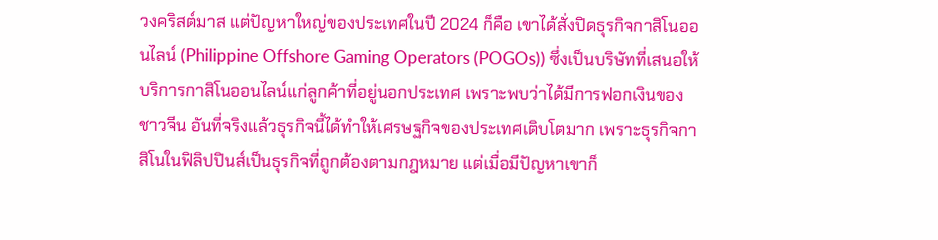วงคริสต์มาส แต่ปัญหาใหญ่ของประเทศในปี 2024 ก็คือ เขาได้สั่งปิดธุรกิจกาสิโนออนไลน์ (Philippine Offshore Gaming Operators (POGOs)) ซึ่งเป็นบริษัทที่เสนอให้บริการกาสิโนออนไลน์แก่ลูกค้าที่อยู่นอกประเทศ เพราะพบว่าได้มีการฟอกเงินของชาวจีน อันที่จริงแล้วธุรกิจนี้ได้ทำให้เศรษฐกิจของประเทศเติบโตมาก เพราะธุรกิจกาสิโนในฟิลิปปินส์เป็นธุรกิจที่ถูกต้องตามกฎหมาย แต่เมื่อมีปัญหาเขาก็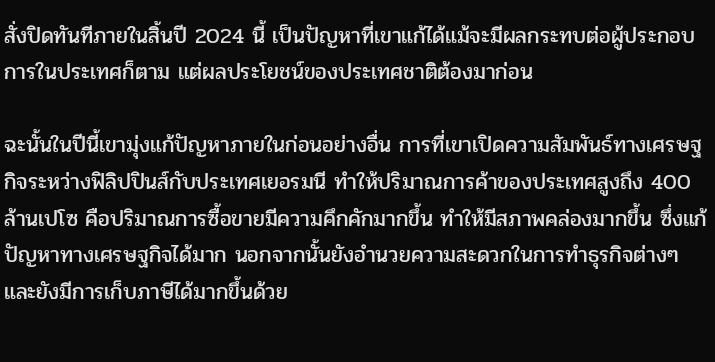สั่งปิดทันทีภายในสิ้นปี 2024 นี้ เป็นปัญหาที่เขาแก้ได้แม้จะมีผลกระทบต่อผู้ประกอบการในประเทศก็ตาม แต่ผลประโยชน์ของประเทศชาติต้องมาก่อน

ฉะนั้นในปีนี้เขามุ่งแก้ปัญหาภายในก่อนอย่างอื่น การที่เขาเปิดความสัมพันธ์ทางเศรษฐกิจระหว่างฟิลิปปินส์กับประเทศเยอรมนี ทำให้ปริมาณการค้าของประเทศสูงถึง 400 ล้านเปโซ คือปริมาณการซื้อขายมีความคึกคักมากขึ้น ทำให้มีสภาพคล่องมากขึ้น ซึ่งแก้ปัญหาทางเศรษฐกิจได้มาก นอกจากนั้นยังอำนวยความสะดวกในการทำธุรกิจต่างๆ และยังมีการเก็บภาษีได้มากขึ้นด้วย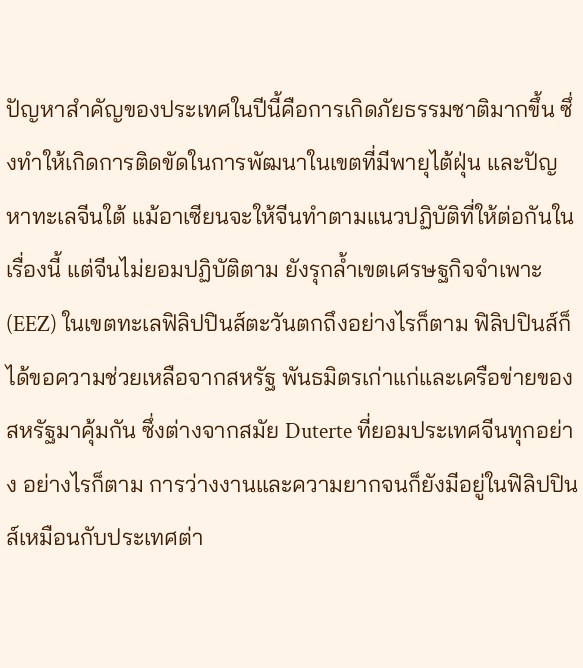ปัญหาสำคัญของประเทศในปีนี้คือการเกิดภัยธรรมชาติมากขึ้น ซึ่งทำให้เกิดการติดขัดในการพัฒนาในเขตที่มีพายุไต้ฝุ่น และปัญหาทะเลจีนใต้ แม้อาเซียนจะให้จีนทำตามแนวปฏิบัติที่ให้ต่อกันในเรื่องนี้ แต่จีนไม่ยอมปฏิบัติตาม ยังรุกล้ำเขตเศรษฐกิจจำเพาะ (EEZ) ในเขตทะเลฟิลิปปินส์ตะวันตกถึงอย่างไรก็ตาม ฟิลิปปินส์ก็ได้ขอความช่วยเหลือจากสหรัฐ พันธมิตรเก่าแก่และเครือข่ายของสหรัฐมาคุ้มกัน ซึ่งต่างจากสมัย Duterte ที่ยอมประเทศจีนทุกอย่าง อย่างไรก็ตาม การว่างงานและความยากจนก็ยังมีอยู่ในฟิลิปปินส์เหมือนกับประเทศต่า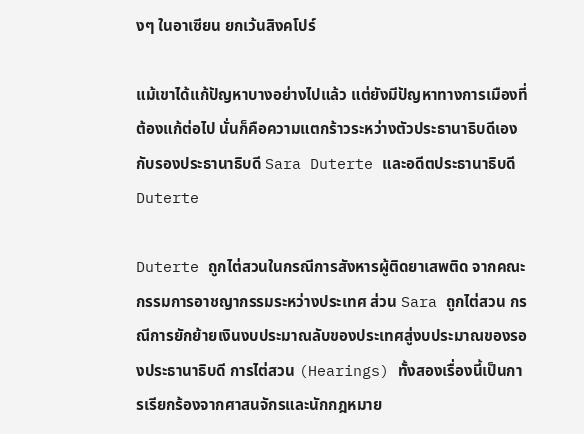งๆ ในอาเซียน ยกเว้นสิงคโปร์

แม้เขาได้แก้ปัญหาบางอย่างไปแล้ว แต่ยังมีปัญหาทางการเมืองที่ต้องแก้ต่อไป นั่นก็คือความแตกร้าวระหว่างตัวประธานาธิบดีเองกับรองประธานาธิบดี Sara Duterte และอดีตประธานาธิบดี Duterte

Duterte ถูกไต่สวนในกรณีการสังหารผู้ติดยาเสพติด จากคณะกรรมการอาชญากรรมระหว่างประเทศ ส่วน Sara ถูกไต่สวน กรณีการยักย้ายเงินงบประมาณลับของประเทศสู่งบประมาณของรองประธานาธิบดี การไต่สวน (Hearings) ทั้งสองเรื่องนี้เป็นการเรียกร้องจากศาสนจักรและนักกฎหมาย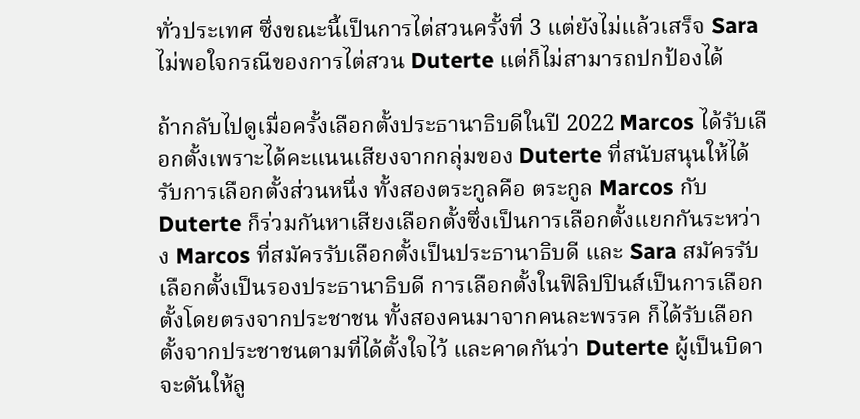ทั่วประเทศ ซึ่งขณะนี้เป็นการไต่สวนครั้งที่ 3 แต่ยังไม่แล้วเสร็จ Sara ไม่พอใจกรณีของการไต่สวน Duterte แต่ก็ไม่สามารถปกป้องได้

ถ้ากลับไปดูเมื่อครั้งเลือกตั้งประธานาธิบดีในปี 2022 Marcos ได้รับเลือกตั้งเพราะได้คะแนนเสียงจากกลุ่มของ Duterte ที่สนับสนุนให้ได้รับการเลือกตั้งส่วนหนึ่ง ทั้งสองตระกูลคือ ตระกูล Marcos กับ Duterte ก็ร่วมกันหาเสียงเลือกตั้งซึ่งเป็นการเลือกตั้งแยกกันระหว่าง Marcos ที่สมัครรับเลือกตั้งเป็นประธานาธิบดี และ Sara สมัครรับเลือกตั้งเป็นรองประธานาธิบดี การเลือกตั้งในฟิลิปปินส์เป็นการเลือกตั้งโดยตรงจากประชาชน ทั้งสองคนมาจากคนละพรรค ก็ได้รับเลือกตั้งจากประชาชนตามที่ได้ตั้งใจไว้ และคาดกันว่า Duterte ผู้เป็นบิดาจะดันให้ลู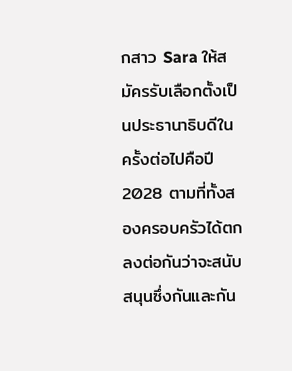กสาว Sara ให้สมัครรับเลือกตั้งเป็นประธานาธิบดีในครั้งต่อไปคือปี 2028 ตามที่ทั้งสองครอบครัวได้ตกลงต่อกันว่าจะสนับสนุนซึ่งกันและกัน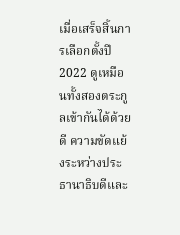เมื่อเสร็จสิ้นการเลือกตั้งปี 2022 ดูเหมือนทั้งสองตระกูลเข้ากันได้ด้วยดี ความขัดแย้งระหว่างประธานาธิบดีและ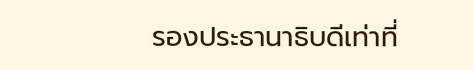รองประธานาธิบดีเท่าที่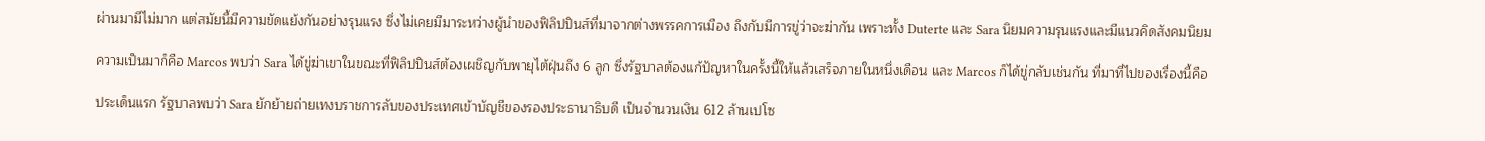ผ่านมามีไม่มาก แต่สมัยนี้มีความขัดแย้งกันอย่างรุนแรง ซึ่งไม่เคยมีมาระหว่างผู้นำของฟิลิปปินส์ที่มาจากต่างพรรคการเมือง ถึงกับมีการขู่ว่าจะฆ่ากัน เพราะทั้ง Duterte และ Sara นิยมความรุนแรงและมีแนวคิดสังคมนิยม

ความเป็นมาก็คือ Marcos พบว่า Sara ได้ขู่ฆ่าเขาในขณะที่ฟิลิปปินส์ต้องเผชิญกับพายุไต้ฝุ่นถึง 6 ลูก ซึ่งรัฐบาลต้องแก้ปัญหาในครั้งนี้ให้แล้วเสร็จภายในหนึ่งเดือน และ Marcos ก็ได้ขู่กลับเช่นกัน ที่มาที่ไปของเรื่องนี้คือ

ประเด็นแรก รัฐบาลพบว่า Sara ยักย้ายถ่ายเทงบราชการลับของประเทศเข้าบัญชีของรองประธานาธิบดี เป็นจำนวนเงิน 612 ล้านเปโซ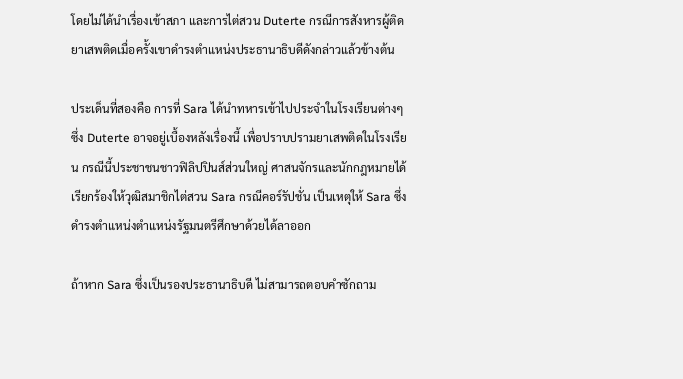โดยไม่ได้นำเรื่องเข้าสภา และการไต่สวน Duterte กรณีการสังหารผู้ติดยาเสพติดเมื่อครั้งเขาดำรงตำแหน่งประธานาธิบดีดังกล่าวแล้วข้างต้น

ประเด็นที่สองคือ การที่ Sara ได้นำทหารเข้าไปประจำในโรงเรียนต่างๆ ซึ่ง Duterte อาจอยู่เบื้องหลังเรื่องนี้ เพื่อปราบปรามยาเสพติดในโรงเรียน กรณีนี้ประชาชนชาวฟิลิปปินส์ส่วนใหญ่ ศาสนจักรและนักกฎหมายได้เรียกร้องให้วุฒิสมาชิกไต่สวน Sara กรณีคอร์รัปชั่น เป็นเหตุให้ Sara ซึ่งดำรงตำแหน่งตำแหน่งรัฐมนตรีศึกษาด้วยได้ลาออก

ถ้าหาก Sara ซึ่งเป็นรองประธานาธิบดี ไม่สามารถตอบคำซักถาม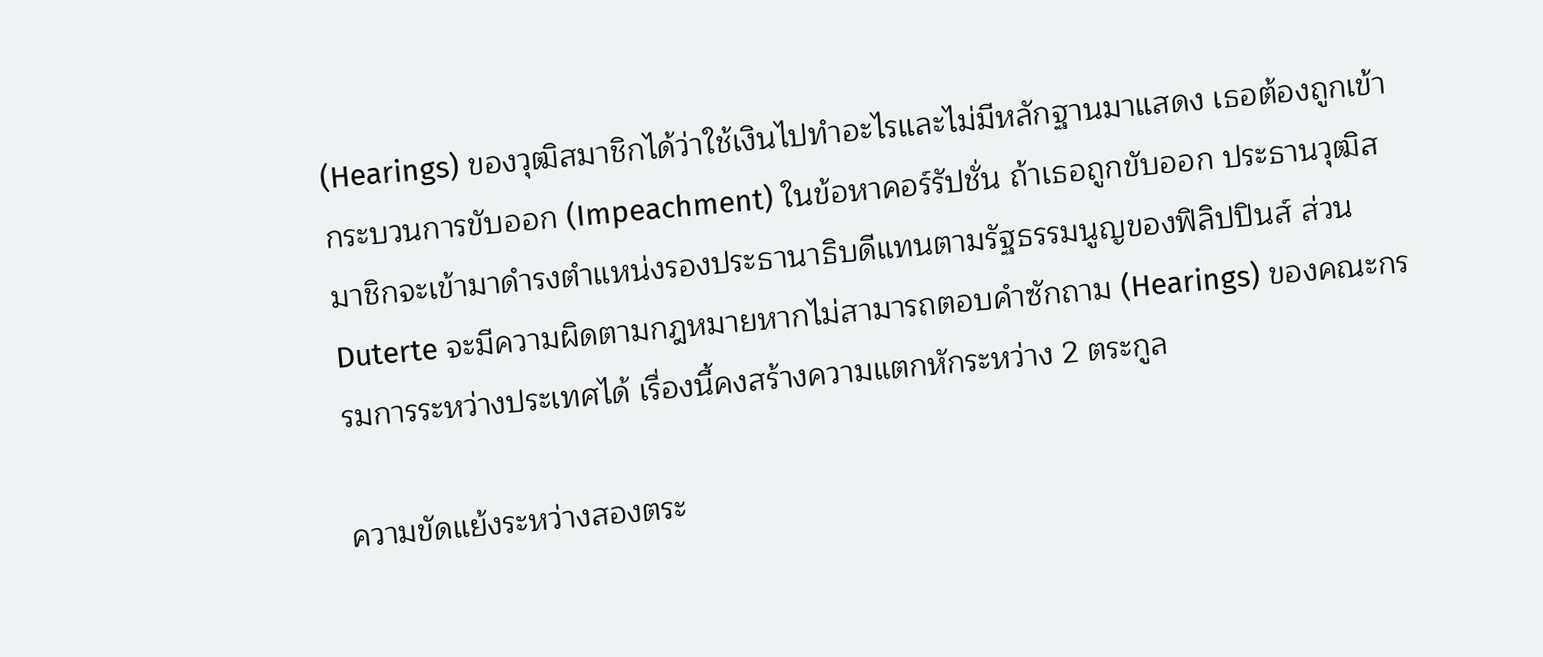(Hearings) ของวุฒิสมาชิกได้ว่าใช้เงินไปทำอะไรและไม่มีหลักฐานมาแสดง เธอต้องถูกเข้ากระบวนการขับออก (Impeachment) ในข้อหาคอร์รัปชั่น ถ้าเธอถูกขับออก ประธานวุฒิสมาชิกจะเข้ามาดำรงตำแหน่งรองประธานาธิบดีแทนตามรัฐธรรมนูญของฟิลิปปินส์ ส่วน Duterte จะมีความผิดตามกฎหมายหากไม่สามารถตอบคำซักถาม (Hearings) ของคณะกรรมการระหว่างประเทศได้ เรื่องนี้คงสร้างความแตกหักระหว่าง 2 ตระกูล

ความขัดแย้งระหว่างสองตระ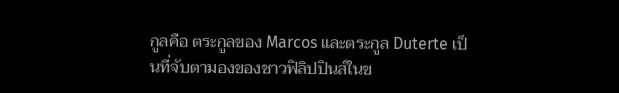กูลคือ ตระกูลของ Marcos และตระกูล Duterte เป็นที่จับตามองของชาวฟิลิปปินส์ในข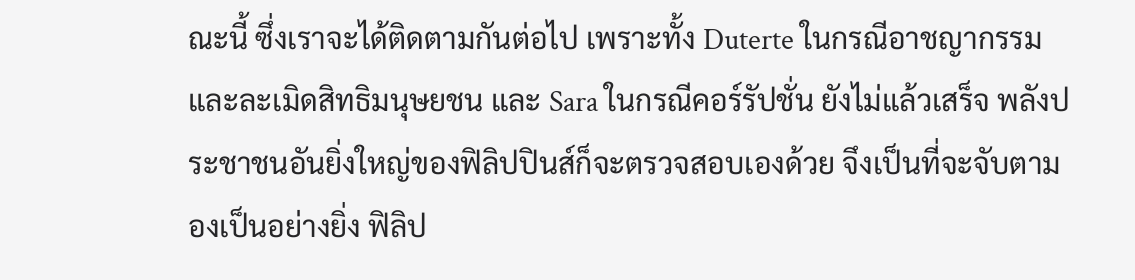ณะนี้ ซึ่งเราจะได้ติดตามกันต่อไป เพราะทั้ง Duterte ในกรณีอาชญากรรมและละเมิดสิทธิมนุษยชน และ Sara ในกรณีคอร์รัปชั่น ยังไม่แล้วเสร็จ พลังประชาชนอันยิ่งใหญ่ของฟิลิปปินส์ก็จะตรวจสอบเองด้วย จึงเป็นที่จะจับตามองเป็นอย่างยิ่ง ฟิลิป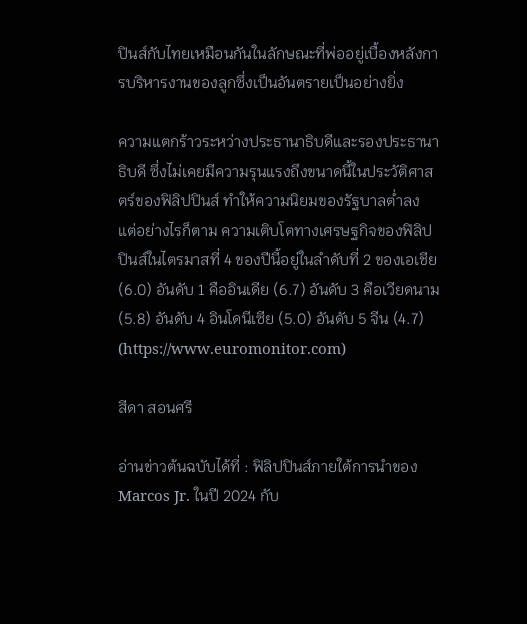ปินส์กับไทยเหมือนกันในลักษณะที่พ่ออยู่เบื้องหลังการบริหารงานของลูกซึ่งเป็นอันตรายเป็นอย่างยิ่ง

ความแตกร้าวระหว่างประธานาธิบดีและรองประธานาธิบดี ซึ่งไม่เคยมีความรุนแรงถึงขนาดนี้ในประวัติศาสตร์ของฟิลิปปินส์ ทำให้ความนิยมของรัฐบาลต่ำลง แต่อย่างไรก็ตาม ความเติบโตทางเศรษฐกิจของฟิลิปปินส์ในไตรมาสที่ 4 ของปีนี้อยู่ในลำดับที่ 2 ของเอเชีย (6.0) อันดับ 1 คืออินเดีย (6.7) อันดับ 3 คือเวียดนาม (5.8) อันดับ 4 อินโดนีเซีย (5.0) อันดับ 5 จีน (4.7) (https://www.euromonitor.com)

สีดา สอนศรี

อ่านข่าวต้นฉบับได้ที่ : ฟิลิปปินส์ภายใต้การนำของ Marcos Jr. ในปี 2024 กับ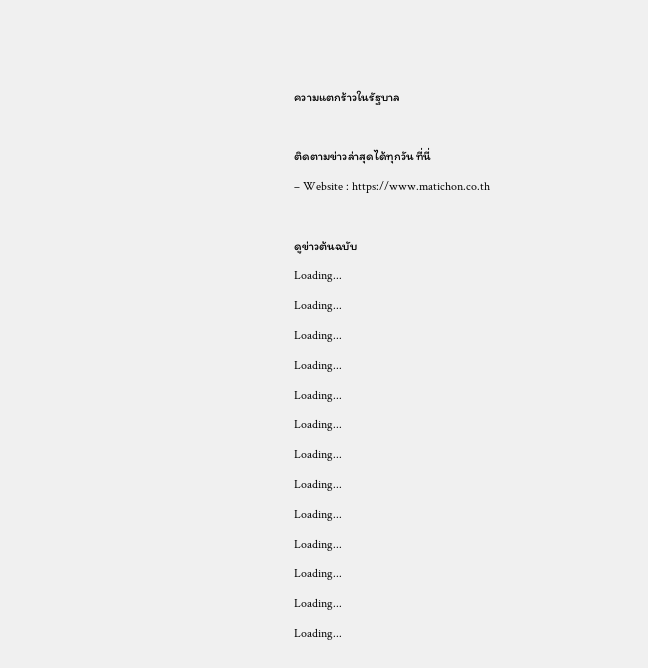ความแตกร้าวในรัฐบาล

ติดตามข่าวล่าสุดได้ทุกวัน ที่นี่
– Website : https://www.matichon.co.th

ดูข่าวต้นฉบับ
Loading...
Loading...
Loading...
Loading...
Loading...
Loading...
Loading...
Loading...
Loading...
Loading...
Loading...
Loading...
Loading...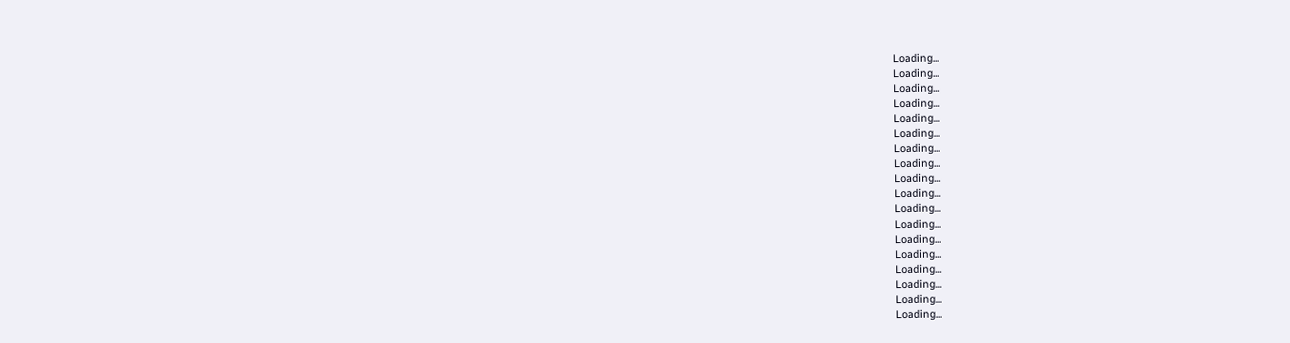Loading...
Loading...
Loading...
Loading...
Loading...
Loading...
Loading...
Loading...
Loading...
Loading...
Loading...
Loading...
Loading...
Loading...
Loading...
Loading...
Loading...
Loading...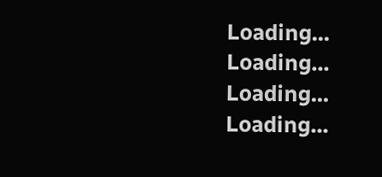Loading...
Loading...
Loading...
Loading...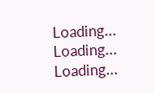Loading...
Loading...
Loading...